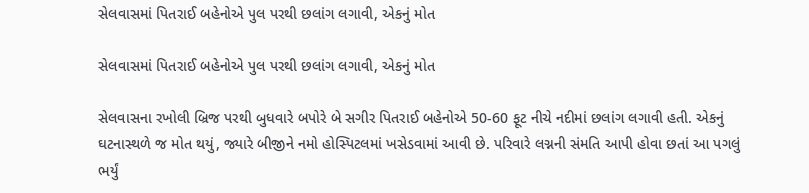સેલવાસમાં પિતરાઈ બહેનોએ પુલ પરથી છલાંગ લગાવી, એકનું મોત

સેલવાસમાં પિતરાઈ બહેનોએ પુલ પરથી છલાંગ લગાવી, એકનું મોત

સેલવાસના રખોલી બ્રિજ પરથી બુધવારે બપોરે બે સગીર પિતરાઈ બહેનોએ 50-60 ફૂટ નીચે નદીમાં છલાંગ લગાવી હતી. એકનું ઘટનાસ્થળે જ મોત થયું, જ્યારે બીજીને નમો હોસ્પિટલમાં ખસેડવામાં આવી છે. પરિવારે લગ્નની સંમતિ આપી હોવા છતાં આ પગલું ભર્યું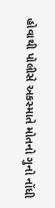હોવાથી પોલીસે અકસ્માતે મોતનો ગુનો નોંધી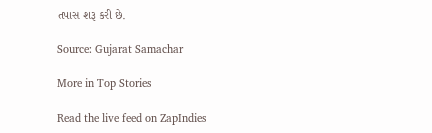તપાસ શરૂ કરી છે.

Source: Gujarat Samachar

More in Top Stories

Read the live feed on ZapIndies